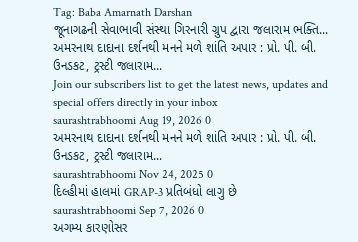Tag: Baba Amarnath Darshan
જૂનાગઢની સેવાભાવી સંસ્થા ગિરનારી ગ્રુપ દ્વારા જલારામ ભક્તિ...
અમરનાથ દાદાના દર્શનથી મનને મળે શાંતિ અપાર : પ્રો. પી. બી. ઉનડકટ, ટ્રસ્ટી જલારામ...
Join our subscribers list to get the latest news, updates and special offers directly in your inbox
saurashtrabhoomi Aug 19, 2026 0
અમરનાથ દાદાના દર્શનથી મનને મળે શાંતિ અપાર : પ્રો. પી. બી. ઉનડકટ, ટ્રસ્ટી જલારામ...
saurashtrabhoomi Nov 24, 2025 0
દિલ્હીમાં હાલમાં GRAP-3 પ્રતિબંધો લાગુ છે
saurashtrabhoomi Sep 7, 2026 0
અગમ્ય કારણોસર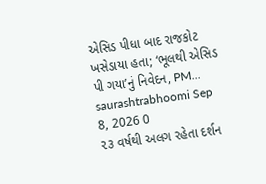એસિડ પીધા બાદ રાજકોટ ખસેડાયા હતા; ‘ભૂલથી એસિડ પી ગયા’નું નિવેદન, PM...
saurashtrabhoomi Sep 8, 2026 0
૨૩ વર્ષથી અલગ રહેતા દર્શન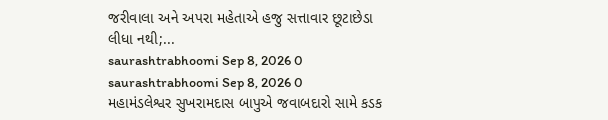જરીવાલા અને અપરા મહેતાએ હજુ સત્તાવાર છૂટાછેડા લીધા નથી;...
saurashtrabhoomi Sep 8, 2026 0
saurashtrabhoomi Sep 8, 2026 0
મહામંડલેશ્વર સુખરામદાસ બાપુએ જવાબદારો સામે કડક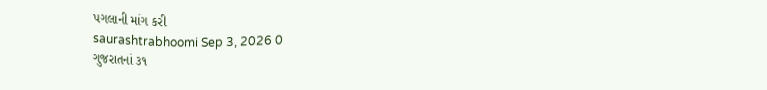પગલાની માંગ કરી
saurashtrabhoomi Sep 3, 2026 0
ગુજરાતનાં ૩૧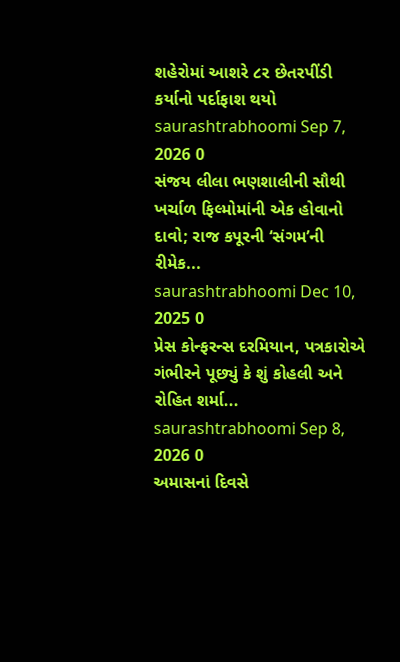શહેરોમાં આશરે ૮ર છેતરપીંડી કર્યાનો પર્દાફાશ થયો
saurashtrabhoomi Sep 7, 2026 0
સંજય લીલા ભણશાલીની સૌથી ખર્ચાળ ફિલ્મોમાંની એક હોવાનો દાવો; રાજ કપૂરની ‘સંગમ’ની રીમેક...
saurashtrabhoomi Dec 10, 2025 0
પ્રેસ કોન્ફરન્સ દરમિયાન, પત્રકારોએ ગંભીરને પૂછ્યું કે શું કોહલી અને રોહિત શર્મા...
saurashtrabhoomi Sep 8, 2026 0
અમાસનાં દિવસે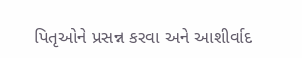પિતૃઓને પ્રસન્ન કરવા અને આશીર્વાદ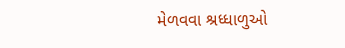મેળવવા શ્રધ્ધાળુઓ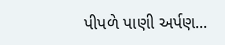પીપળે પાણી અર્પણ...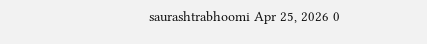saurashtrabhoomi Apr 25, 2026 0